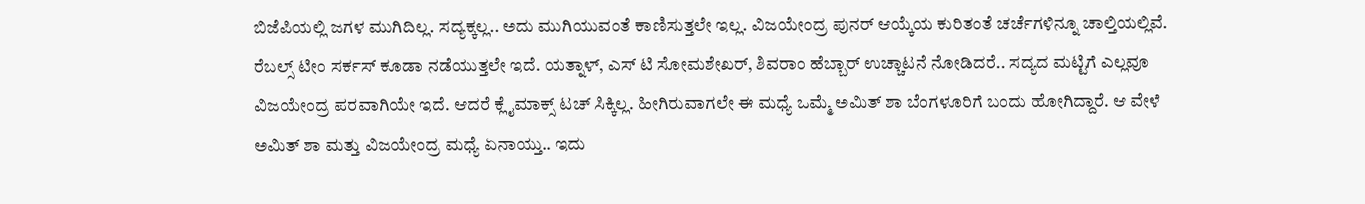ಬಿಜೆಪಿಯಲ್ಲಿ ಜಗಳ ಮುಗಿದಿಲ್ಲ. ಸದ್ಯಕ್ಕಲ್ಲ.. ಅದು ಮುಗಿಯುವಂತೆ ಕಾಣಿಸುತ್ತಲೇ ಇಲ್ಲ. ವಿಜಯೇಂದ್ರ ಪುನರ್ ಆಯ್ಕೆಯ ಕುರಿತಂತೆ ಚರ್ಚೆಗಳಿನ್ನೂ ಚಾಲ್ತಿಯಲ್ಲಿವೆ. ರೆಬಲ್ಸ್ ಟೀಂ ಸರ್ಕಸ್ ಕೂಡಾ ನಡೆಯುತ್ತಲೇ ಇದೆ. ಯತ್ನಾಳ್, ಎಸ್ ಟಿ ಸೋಮಶೇಖರ್, ಶಿವರಾಂ ಹೆಬ್ಬಾರ್ ಉಚ್ಚಾಟನೆ ನೋಡಿದರೆ.. ಸದ್ಯದ ಮಟ್ಟಿಗೆ ಎಲ್ಲವೂ ವಿಜಯೇಂದ್ರ ಪರವಾಗಿಯೇ ಇದೆ. ಆದರೆ ಕ್ಲೈಮಾಕ್ಸ್ ಟಚ್ ಸಿಕ್ಕಿಲ್ಲ. ಹೀಗಿರುವಾಗಲೇ ಈ ಮಧ್ಯೆ ಒಮ್ಮೆ ಅಮಿತ್ ಶಾ ಬೆಂಗಳೂರಿಗೆ ಬಂದು ಹೋಗಿದ್ದಾರೆ. ಆ ವೇಳೆ ಅಮಿತ್ ಶಾ ಮತ್ತು ವಿಜಯೇಂದ್ರ ಮಧ್ಯೆ ಏನಾಯ್ತು.. ಇದು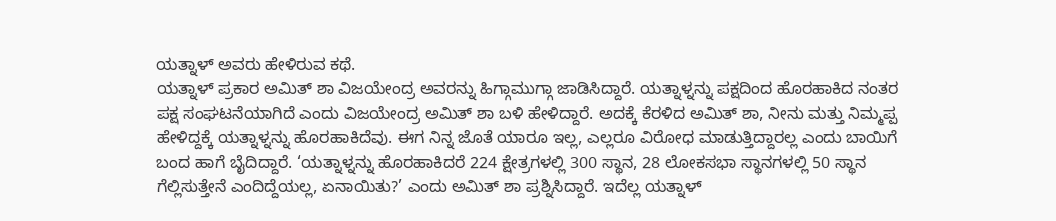ಯತ್ನಾಳ್ ಅವರು ಹೇಳಿರುವ ಕಥೆ.
ಯತ್ನಾಳ್ ಪ್ರಕಾರ ಅಮಿತ್ ಶಾ ವಿಜಯೇಂದ್ರ ಅವರನ್ನು ಹಿಗ್ಗಾಮುಗ್ಗಾ ಜಾಡಿಸಿದ್ದಾರೆ. ಯತ್ನಾಳ್ನನ್ನು ಪಕ್ಷದಿಂದ ಹೊರಹಾಕಿದ ನಂತರ ಪಕ್ಷ ಸಂಘಟನೆಯಾಗಿದೆ ಎಂದು ವಿಜಯೇಂದ್ರ ಅಮಿತ್ ಶಾ ಬಳಿ ಹೇಳಿದ್ದಾರೆ. ಅದಕ್ಕೆ ಕೆರಳಿದ ಅಮಿತ್ ಶಾ, ನೀನು ಮತ್ತು ನಿಮ್ಮಪ್ಪ ಹೇಳಿದ್ದಕ್ಕೆ ಯತ್ನಾಳ್ನನ್ನು ಹೊರಹಾಕಿದೆವು. ಈಗ ನಿನ್ನ ಜೊತೆ ಯಾರೂ ಇಲ್ಲ, ಎಲ್ಲರೂ ವಿರೋಧ ಮಾಡುತ್ತಿದ್ದಾರಲ್ಲ ಎಂದು ಬಾಯಿಗೆ ಬಂದ ಹಾಗೆ ಬೈದಿದ್ದಾರೆ. ‘ಯತ್ನಾಳ್ನನ್ನು ಹೊರಹಾಕಿದರೆ 224 ಕ್ಷೇತ್ರಗಳಲ್ಲಿ 300 ಸ್ಥಾನ, 28 ಲೋಕಸಭಾ ಸ್ಥಾನಗಳಲ್ಲಿ 50 ಸ್ಥಾನ ಗೆಲ್ಲಿಸುತ್ತೇನೆ ಎಂದಿದ್ದೆಯಲ್ಲ, ಏನಾಯಿತು?’ ಎಂದು ಅಮಿತ್ ಶಾ ಪ್ರಶ್ನಿಸಿದ್ದಾರೆ. ಇದೆಲ್ಲ ಯತ್ನಾಳ್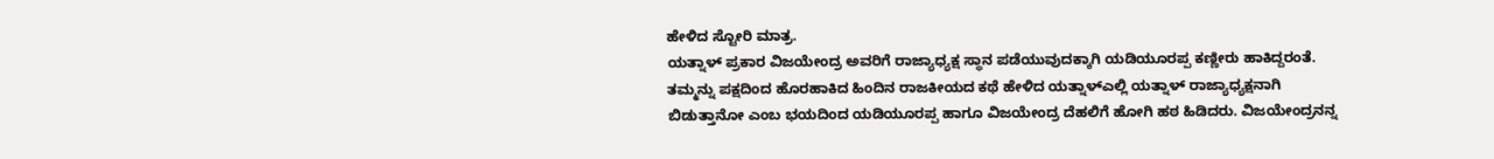ಹೇಳಿದ ಸ್ಟೋರಿ ಮಾತ್ರ.
ಯತ್ನಾಳ್ ಪ್ರಕಾರ ವಿಜಯೇಂದ್ರ ಅವರಿಗೆ ರಾಜ್ಯಾಧ್ಯಕ್ಷ ಸ್ಥಾನ ಪಡೆಯುವುದಕ್ಕಾಗಿ ಯಡಿಯೂರಪ್ಪ ಕಣ್ಣೀರು ಹಾಕಿದ್ದರಂತೆ. ತಮ್ಮನ್ನು ಪಕ್ಷದಿಂದ ಹೊರಹಾಕಿದ ಹಿಂದಿನ ರಾಜಕೀಯದ ಕಥೆ ಹೇಳಿದ ಯತ್ನಾಳ್ಎಲ್ಲಿ ಯತ್ನಾಳ್ ರಾಜ್ಯಾಧ್ಯಕ್ಷನಾಗಿ ಬಿಡುತ್ತಾನೋ ಎಂಬ ಭಯದಿಂದ ಯಡಿಯೂರಪ್ಪ ಹಾಗೂ ವಿಜಯೇಂದ್ರ ದೆಹಲಿಗೆ ಹೋಗಿ ಹಠ ಹಿಡಿದರು. ವಿಜಯೇಂದ್ರನನ್ನ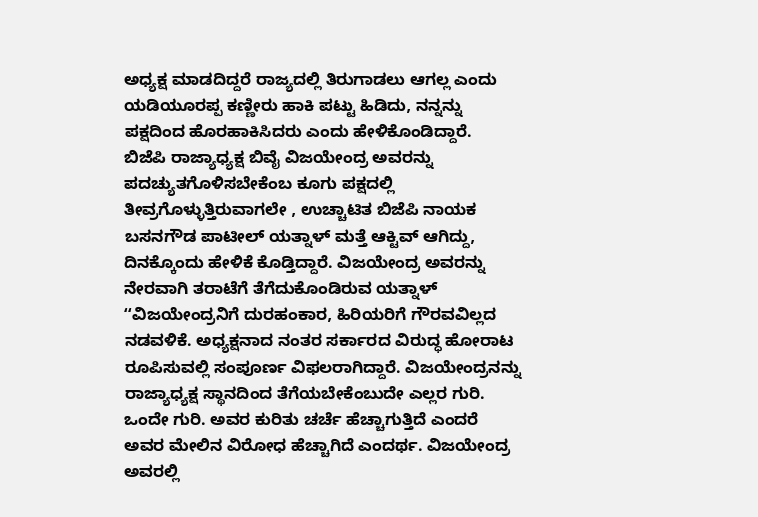ಅಧ್ಯಕ್ಷ ಮಾಡದಿದ್ದರೆ ರಾಜ್ಯದಲ್ಲಿ ತಿರುಗಾಡಲು ಆಗಲ್ಲ ಎಂದು ಯಡಿಯೂರಪ್ಪ ಕಣ್ಣೀರು ಹಾಕಿ ಪಟ್ಟು ಹಿಡಿದು, ನನ್ನನ್ನು ಪಕ್ಷದಿಂದ ಹೊರಹಾಕಿಸಿದರು ಎಂದು ಹೇಳಿಕೊಂಡಿದ್ದಾರೆ.
ಬಿಜೆಪಿ ರಾಜ್ಯಾಧ್ಯಕ್ಷ ಬಿವೈ ವಿಜಯೇಂದ್ರ ಅವರನ್ನು ಪದಚ್ಯುತಗೊಳಿಸಬೇಕೆಂಬ ಕೂಗು ಪಕ್ಷದಲ್ಲಿ ತೀವ್ರಗೊಳ್ಳುತ್ತಿರುವಾಗಲೇ , ಉಚ್ಚಾಟಿತ ಬಿಜೆಪಿ ನಾಯಕ ಬಸನಗೌಡ ಪಾಟೀಲ್ ಯತ್ನಾಳ್ ಮತ್ತೆ ಆಕ್ಟಿವ್ ಆಗಿದ್ದು, ದಿನಕ್ಕೊಂದು ಹೇಳಿಕೆ ಕೊಡ್ತಿದ್ದಾರೆ. ವಿಜಯೇಂದ್ರ ಅವರನ್ನು ನೇರವಾಗಿ ತರಾಟೆಗೆ ತೆಗೆದುಕೊಂಡಿರುವ ಯತ್ನಾಳ್ ʻʻವಿಜಯೇಂದ್ರನಿಗೆ ದುರಹಂಕಾರ, ಹಿರಿಯರಿಗೆ ಗೌರವವಿಲ್ಲದ ನಡವಳಿಕೆ. ಅಧ್ಯಕ್ಷನಾದ ನಂತರ ಸರ್ಕಾರದ ವಿರುದ್ಧ ಹೋರಾಟ ರೂಪಿಸುವಲ್ಲಿ ಸಂಪೂರ್ಣ ವಿಫಲರಾಗಿದ್ದಾರೆ. ವಿಜಯೇಂದ್ರನನ್ನು ರಾಜ್ಯಾಧ್ಯಕ್ಷ ಸ್ಥಾನದಿಂದ ತೆಗೆಯಬೇಕೆಂಬುದೇ ಎಲ್ಲರ ಗುರಿ. ಒಂದೇ ಗುರಿ. ಅವರ ಕುರಿತು ಚರ್ಚೆ ಹೆಚ್ಚಾಗುತ್ತಿದೆ ಎಂದರೆ ಅವರ ಮೇಲಿನ ವಿರೋಧ ಹೆಚ್ಚಾಗಿದೆ ಎಂದರ್ಥ. ವಿಜಯೇಂದ್ರ ಅವರಲ್ಲಿ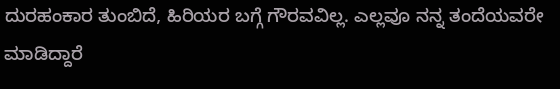ದುರಹಂಕಾರ ತುಂಬಿದೆ, ಹಿರಿಯರ ಬಗ್ಗೆ ಗೌರವವಿಲ್ಲ. ಎಲ್ಲವೂ ನನ್ನ ತಂದೆಯವರೇ ಮಾಡಿದ್ದಾರೆ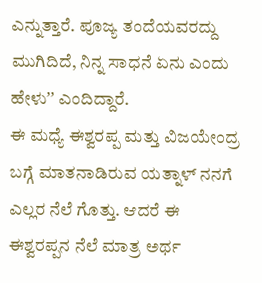ಎನ್ನುತ್ತಾರೆ. ಪೂಜ್ಯ ತಂದೆಯವರದ್ದು ಮುಗಿದಿದೆ, ನಿನ್ನ ಸಾಧನೆ ಏನು ಎಂದು ಹೇಳುʼʼ ಎಂದಿದ್ದಾರೆ.
ಈ ಮಧ್ಯೆ ಈಶ್ವರಪ್ಪ ಮತ್ತು ವಿಜಯೇಂದ್ರ ಬಗ್ಗೆ ಮಾತನಾಡಿರುವ ಯತ್ನಾಳ್ ನನಗೆ ಎಲ್ಲರ ನೆಲೆ ಗೊತ್ತು. ಆದರೆ ಈ ಈಶ್ವರಪ್ಪನ ನೆಲೆ ಮಾತ್ರ ಅರ್ಥ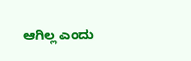ಆಗಿಲ್ಲ ಎಂದು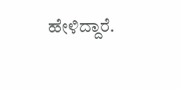ಹೇಳಿದ್ದಾರೆ.